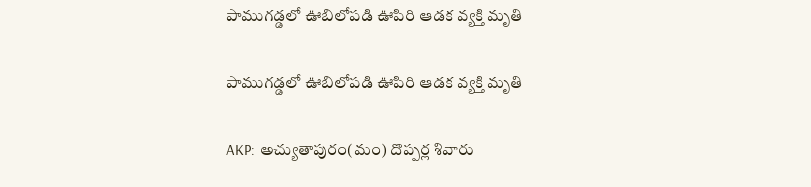పాముగడ్డలో ఊబిలోపడి ఊపిరి ఆడక వ్యక్తి మృతి

పాముగడ్డలో ఊబిలోపడి ఊపిరి ఆడక వ్యక్తి మృతి

AKP: అచ్యుతాపురం(మం) దొప్పర్ల శివారు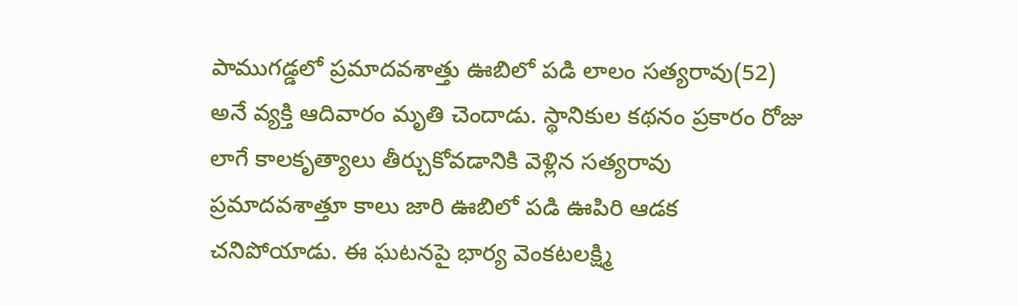పాముగడ్డలో ప్రమాదవశాత్తు ఊబిలో పడి లాలం సత్యరావు(52) అనే వ్యక్తి ఆదివారం మృతి చెందాడు. స్థానికుల కథనం ప్రకారం రోజు లాగే కాలకృత్యాలు తీర్చుకోవడానికి వెళ్లిన సత్యరావు ప్రమాదవశాత్తూ కాలు జారి ఊబిలో పడి ఊపిరి ఆడక చనిపోయాడు. ఈ ఘటనపై భార్య వెంకటలక్ష్మి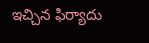ఇచ్చిన ఫిర్యాదు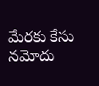మేరకు కేసు నమోదు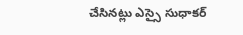చేసినట్లు ఎస్సై సుధాకర్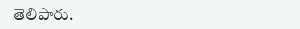తెలిపారు.